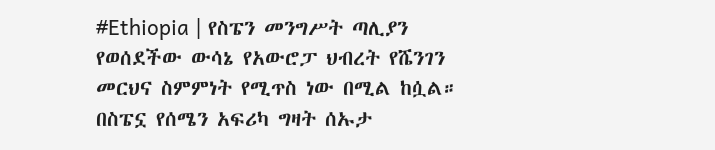#Ethiopia | የስፔን መንግሥት ጣሊያን የወሰደችው ውሳኔ የአውሮፓ ህብረት የሼንገን መርህና ስምምነት የሚጥስ ነው በሚል ከሷል።
በስፔኗ የሰሜን አፍሪካ ግዛት ሰኡታ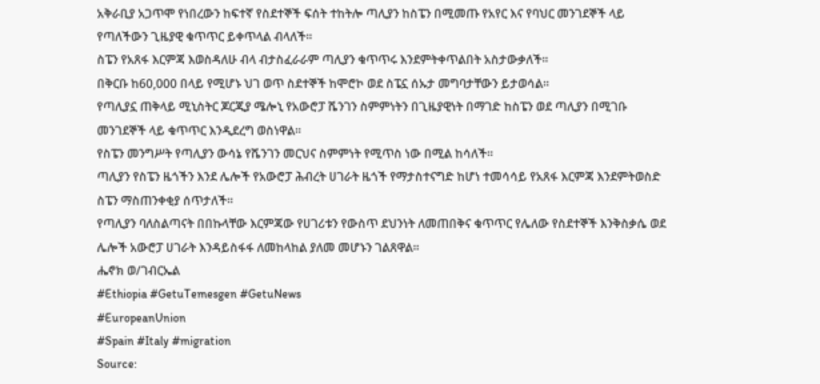አቅራቢያ አጋጥሞ የነበረውን ከፍተኛ የስደተኞች ፍሰት ተከትሎ ጣሊያን ከስፔን በሚመጡ የአየር እና የባህር መንገደኞች ላይ የጣለችውን ጊዜያዊ ቁጥጥር ይቀጥላል ብላለች።
ስፔን የአጸፋ እርምጃ እወስዳለሁ ብላ ብታስፈራራም ጣሊያን ቁጥጥሩ እንደምትቀጥልበት አስታውቃለች።
በቅርቡ ከ60,000 በላይ የሚሆኑ ህገ ወጥ ስደተኞች ከሞሮኮ ወደ ስፔኗ ሰኡታ መግባታቸውን ይታወሳል።
የጣሊያኗ ጠቅላይ ሚኒስትር ጆርጂያ ሜሎኒ የአውሮፓ ሼንገን ስምምነትን በጊዜያዊነት በማገድ ከስፔን ወደ ጣሊያን በሚገቡ መንገደኞች ላይ ቁጥጥር እንዲደረግ ወስነዋል።
የስፔን መንግሥት የጣሊያን ውሳኔ የሼንገን መርህና ስምምነት የሚጥስ ነው በሚል ከሳለች።
ጣሊያን የስፔን ዜጎችን እንደ ሌሎች የአውሮፓ ሕብረት ሀገራት ዜጎች የማታስተናግድ ከሆነ ተመሳሳይ የአጸፋ እርምጃ እንደምትወስድ ስፔን ማስጠንቀቂያ ሰጥታለች።
የጣሊያን ባለስልጣናት በበኩላቸው እርምጃው የሀገሪቱን የውስጥ ደህንነት ለመጠበቅና ቁጥጥር የሌለው የስደተኞች እንቅስቃሴ ወደ ሌሎች አውሮፓ ሀገራት እንዳይስፋፋ ለመከላከል ያለመ መሆኑን ገልጸዋል።
ሔኖክ ወ/ገብርኤል
#Ethiopia #GetuTemesgen #GetuNews
#EuropeanUnion
#Spain #Italy #migration
Source: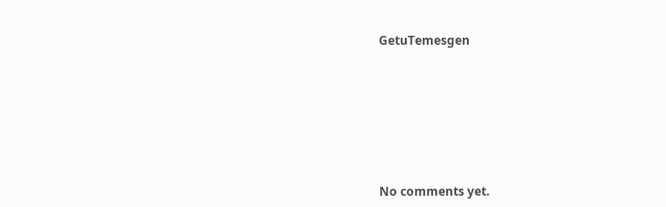GetuTemesgen









No comments yet.